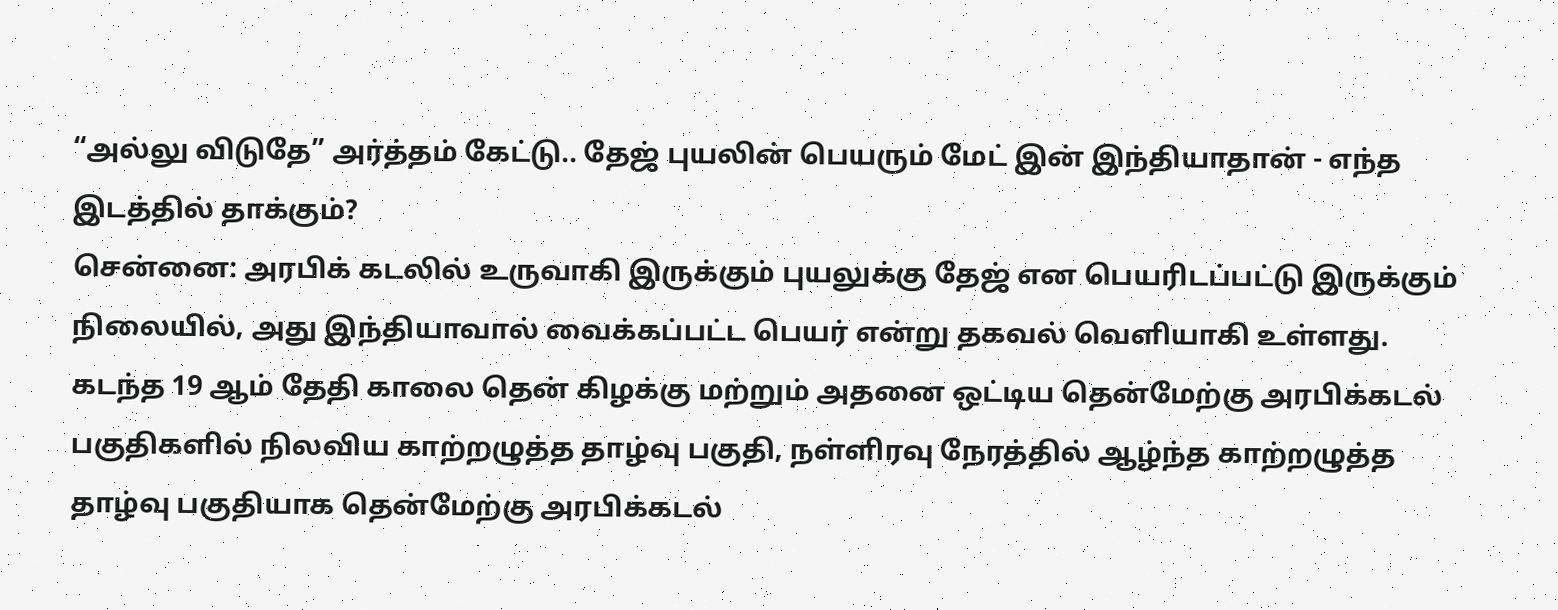“அல்லு விடுதே” அர்த்தம் கேட்டு.. தேஜ் புயலின் பெயரும் மேட் இன் இந்தியாதான் - எந்த இடத்தில் தாக்கும்?
சென்னை: அரபிக் கடலில் உருவாகி இருக்கும் புயலுக்கு தேஜ் என பெயரிடப்பட்டு இருக்கும் நிலையில், அது இந்தியாவால் வைக்கப்பட்ட பெயர் என்று தகவல் வெளியாகி உள்ளது.
கடந்த 19 ஆம் தேதி காலை தென் கிழக்கு மற்றும் அதனை ஒட்டிய தென்மேற்கு அரபிக்கடல் பகுதிகளில் நிலவிய காற்றழுத்த தாழ்வு பகுதி, நள்ளிரவு நேரத்தில் ஆழ்ந்த காற்றழுத்த தாழ்வு பகுதியாக தென்மேற்கு அரபிக்கடல்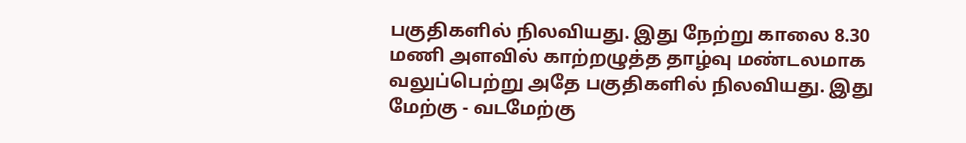பகுதிகளில் நிலவியது. இது நேற்று காலை 8.30 மணி அளவில் காற்றழுத்த தாழ்வு மண்டலமாக வலுப்பெற்று அதே பகுதிகளில் நிலவியது. இது மேற்கு - வடமேற்கு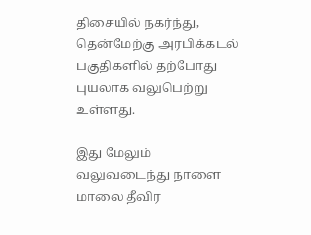திசையில் நகர்ந்து, தென்மேற்கு அரபிக்கடல் பகுதிகளில் தற்போது புயலாக வலுபெற்று உள்ளது.

இது மேலும் வலுவடைந்து நாளை மாலை தீவிர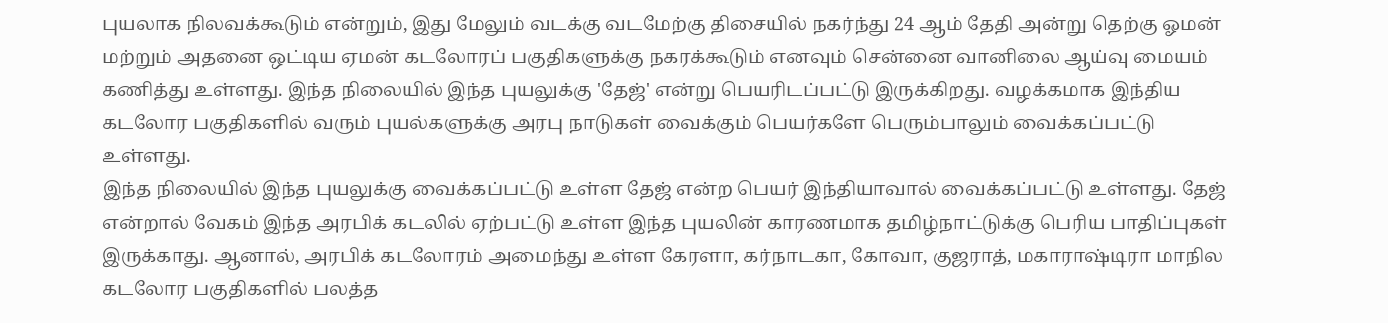புயலாக நிலவக்கூடும் என்றும், இது மேலும் வடக்கு வடமேற்கு திசையில் நகர்ந்து 24 ஆம் தேதி அன்று தெற்கு ஓமன் மற்றும் அதனை ஒட்டிய ஏமன் கடலோரப் பகுதிகளுக்கு நகரக்கூடும் எனவும் சென்னை வானிலை ஆய்வு மையம் கணித்து உள்ளது. இந்த நிலையில் இந்த புயலுக்கு 'தேஜ்' என்று பெயரிடப்பட்டு இருக்கிறது. வழக்கமாக இந்திய கடலோர பகுதிகளில் வரும் புயல்களுக்கு அரபு நாடுகள் வைக்கும் பெயர்களே பெரும்பாலும் வைக்கப்பட்டு உள்ளது.
இந்த நிலையில் இந்த புயலுக்கு வைக்கப்பட்டு உள்ள தேஜ் என்ற பெயர் இந்தியாவால் வைக்கப்பட்டு உள்ளது. தேஜ் என்றால் வேகம் இந்த அரபிக் கடலில் ஏற்பட்டு உள்ள இந்த புயலின் காரணமாக தமிழ்நாட்டுக்கு பெரிய பாதிப்புகள் இருக்காது. ஆனால், அரபிக் கடலோரம் அமைந்து உள்ள கேரளா, கர்நாடகா, கோவா, குஜராத், மகாராஷ்டிரா மாநில கடலோர பகுதிகளில் பலத்த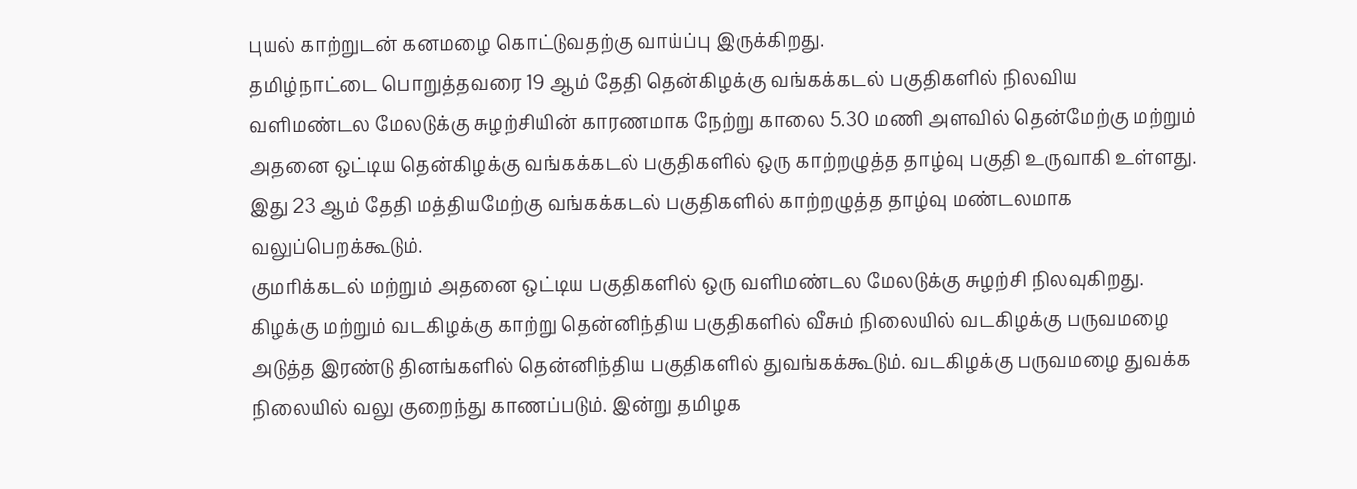புயல் காற்றுடன் கனமழை கொட்டுவதற்கு வாய்ப்பு இருக்கிறது.
தமிழ்நாட்டை பொறுத்தவரை 19 ஆம் தேதி தென்கிழக்கு வங்கக்கடல் பகுதிகளில் நிலவிய வளிமண்டல மேலடுக்கு சுழற்சியின் காரணமாக நேற்று காலை 5.30 மணி அளவில் தென்மேற்கு மற்றும் அதனை ஒட்டிய தென்கிழக்கு வங்கக்கடல் பகுதிகளில் ஒரு காற்றழுத்த தாழ்வு பகுதி உருவாகி உள்ளது. இது 23 ஆம் தேதி மத்தியமேற்கு வங்கக்கடல் பகுதிகளில் காற்றழுத்த தாழ்வு மண்டலமாக வலுப்பெறக்கூடும்.
குமரிக்கடல் மற்றும் அதனை ஒட்டிய பகுதிகளில் ஒரு வளிமண்டல மேலடுக்கு சுழற்சி நிலவுகிறது. கிழக்கு மற்றும் வடகிழக்கு காற்று தென்னிந்திய பகுதிகளில் வீசும் நிலையில் வடகிழக்கு பருவமழை அடுத்த இரண்டு தினங்களில் தென்னிந்திய பகுதிகளில் துவங்கக்கூடும். வடகிழக்கு பருவமழை துவக்க நிலையில் வலு குறைந்து காணப்படும். இன்று தமிழக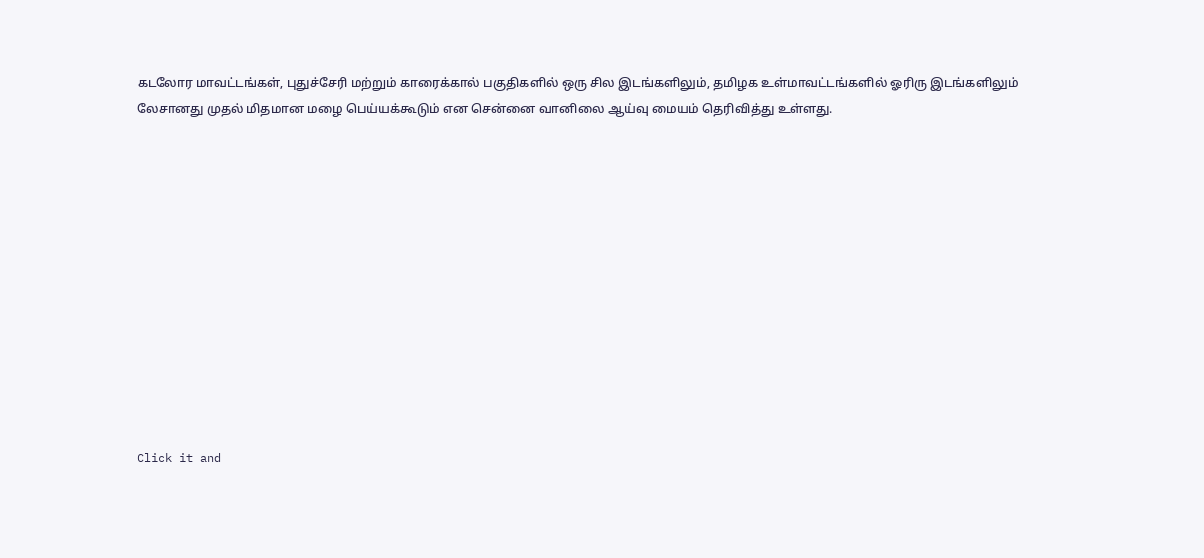கடலோர மாவட்டங்கள், புதுச்சேரி மற்றும் காரைக்கால் பகுதிகளில் ஒரு சில இடங்களிலும், தமிழக உள்மாவட்டங்களில் ஓரிரு இடங்களிலும் லேசானது முதல் மிதமான மழை பெய்யக்கூடும் என சென்னை வானிலை ஆய்வு மையம் தெரிவித்து உள்ளது.












Click it and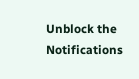Unblock the Notifications